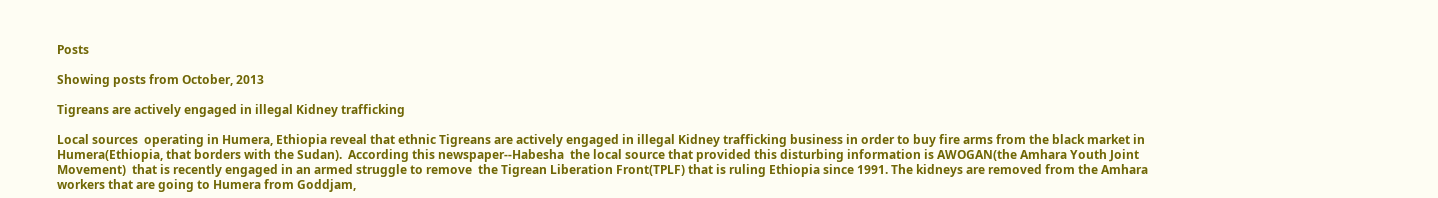Posts

Showing posts from October, 2013

Tigreans are actively engaged in illegal Kidney trafficking

Local sources  operating in Humera, Ethiopia reveal that ethnic Tigreans are actively engaged in illegal Kidney trafficking business in order to buy fire arms from the black market in Humera(Ethiopia, that borders with the Sudan).  According this newspaper--Habesha  the local source that provided this disturbing information is AWOGAN(the Amhara Youth Joint Movement)  that is recently engaged in an armed struggle to remove  the Tigrean Liberation Front(TPLF) that is ruling Ethiopia since 1991. The kidneys are removed from the Amhara workers that are going to Humera from Goddjam,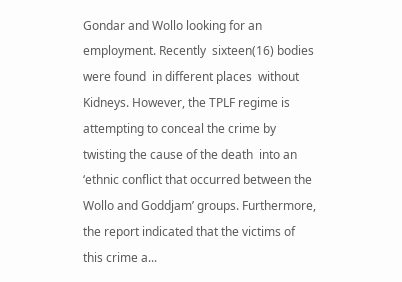Gondar and Wollo looking for an employment. Recently  sixteen(16) bodies  were found  in different places  without Kidneys. However, the TPLF regime is attempting to conceal the crime by twisting the cause of the death  into an ‘ethnic conflict that occurred between the Wollo and Goddjam’ groups. Furthermore, the report indicated that the victims of this crime a...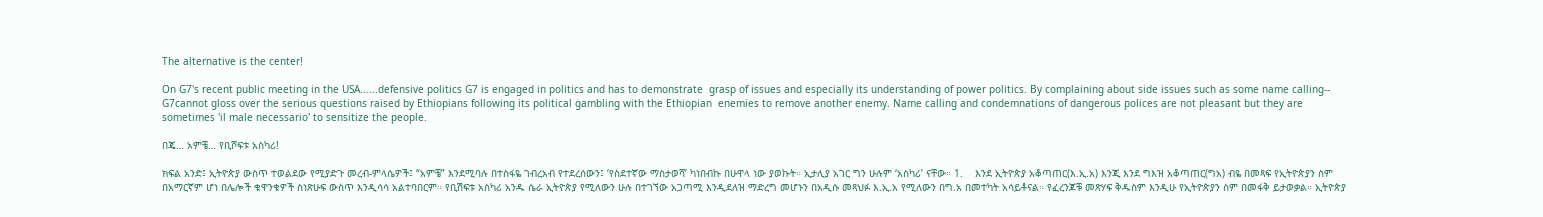The alternative is the center!

On G7's recent public meeting in the USA......defensive politics G7 is engaged in politics and has to demonstrate  grasp of issues and especially its understanding of power politics. By complaining about side issues such as some name calling-- G7cannot gloss over the serious questions raised by Ethiopians following its political gambling with the Ethiopian  enemies to remove another enemy. Name calling and condemnations of dangerous polices are not pleasant but they are sometimes 'il male necessario' to sensitize the people.

በጄ… አምቼ… የቢሾፍቱ አስካሪ!

ክፍል አንድ፤ ኢትዮጵያ ውስጥ ተወልደው የሚያድጉ መረብ-ምላሴዎች፤ “አምቼ” እንደሚባሉ በተስፋዬ ገብረአብ የተደረሰውን፤ ‘የስደተኛው ማስታወሻ’ ካነበብኩ በሁዋላ ነው ያወኩት። ኢታሊያ አገር ግን ሁሉም ‘አስካሪ’ ናቸው። 1.    እንደ ኢትዮጵያ አቆጣጠር(እ.ኢ.አ) እንጂ እንደ ግእዝ አቆጣጠር(ግአ) ብዬ በመጻፍ የኢትዮጵያን ስም በአማርኛም ሆነ በሌሎች ቁዋንቁዎች ስነጽሁፍ ውስጥ እንዲሳሳ አልተባበርም። የቢሽፍቱ አስካሪ አንዱ ሴራ ኢትዮጵያ የሚለውን ሁሉ በተገኘው አጋጣሚ እንዲደለዝ ማድረግ መሆኑን በአዲሱ መጻህፉ እ.ኢ.አ የሚለውን በግ.አ በመተካት አሳይቶናል። የፈረንጆቹ መጽሃፍ ቅዱስም እንዲሁ የኢትዮጵያን ስም በመፋቅ ይታወቃል። ኢትዮጵያ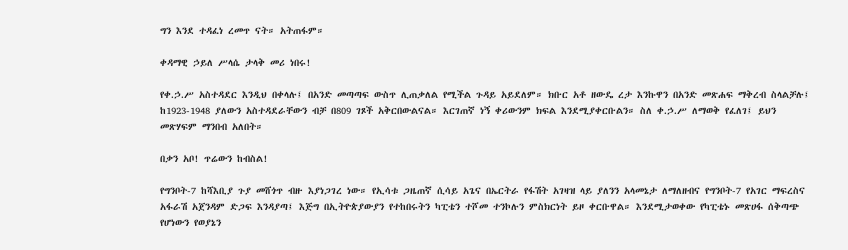ግን እንደ ተዳፈነ ረመጥ ናት። አትጠፋም።

ቀዳማዊ ኃይለ ሥላሴ ታላቅ መሪ ነበሩ!

የቀ.ኃ.ሥ አስተዳደር እንዲህ በቀላሉ፤ በአንድ መጣጣፍ ውስጥ ሊጠቃለል የሚችል ጉዳይ አይደለም። ክቡር አቶ ዘውዴ ረታ እንኩዋን በአንድ መጽሐፍ ማቅረብ ስላልቻሉ፤ ከ1923-1948 ያለውን አስተዳደራቸውን ብቻ በ809 ገጾች አቅርበውልናል። እርገጠኛ ነኝ ቀሪውንም ክፍል እንደሚያቀርቡልን። ስለ ቀ.ኃ.ሥ ለማወቅ የፈለገ፤ ይህን መጽሃፍም ማንበብ አለበት።

በቃን አቦ! ጥሬውን ከብስል!

የግንቦት-7 ከሻእቢያ ጉያ መሸጎጥ ብዙ እያነጋገረ ነው። የኢሳቱ ጋዜጠኛ ሲሳይ አጌና በኤርትራ የፋሽት አገዛዝ ላይ ያለንን አላመኔታ ለማለዘብና የግንቦት-7 የአገር ማፍረስና አፋራሽ አጀንዳም ድጋፍ እንዳያጣ፤ እጅግ በኢትዮጵያውያን የተከበሩትን ካፒቴን ተሾመ ተንኮሉን ምስክርነት ይዞ ቀርቡዋል። እንደሚታወቀው የካፒቴኑ መጽሀፋ ሰቅጣጭ የሆነውን የወያኔን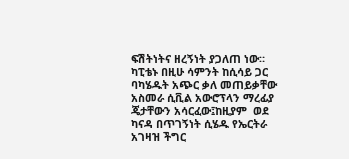ፍሽትነትና ዘረኝነት ያጋለጠ ነው። ካፒቴኑ በዚሁ ሳምንት ከሲሳይ ጋር ባካሄዱት አጭር ቃለ መጠይቃቸው አስመራ ሲቪል አውሮፕላን ማረፊያ ጄታቸውን አሳርፈው፤ከዚያም  ወደ ካናዳ በጥገኝነት ሲሄዱ የኤርትራ አገዛዝ ችግር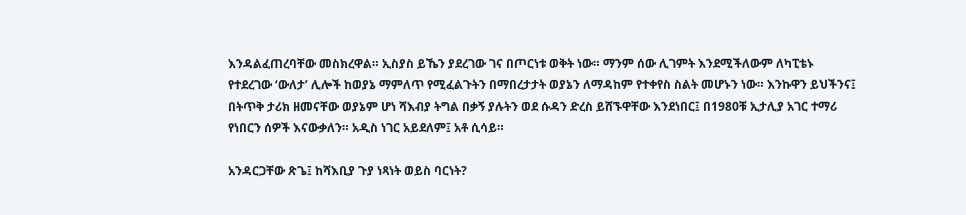እንዳልፈጠረባቸው መስክረዋል። ኢስያስ ይኼን ያደረገው ገና በጦርነቱ ወቅት ነው። ማንም ሰው ሊገምት እንደሚችለውም ለካፒቴኑ የተደረገው ‘ውለታ’ ሊሎች ከወያኔ ማምለጥ የሚፈልጉትን በማበረታታት ወያኔን ለማዳከም የተቀየስ ስልት መሆኑን ነው። እንኩዋን ይህችንና፤ በትጥቅ ታሪክ ዘመናቸው ወያኔም ሆነ ሻእብያ ትግል በቃኝ ያሉትን ወደ ሱዳን ድረስ ይሸኙዋቸው እንደነበር፤ በ1980ቹ ኢታሊያ አገር ተማሪ የነበርን ሰዎች እናውቃለን። አዲስ ነገር አይደለም፤ አቶ ሲሳይ።

አንዳርጋቸው ጽጌ፤ ከሻእቢያ ጉያ ነጻነት ወይስ ባርነት?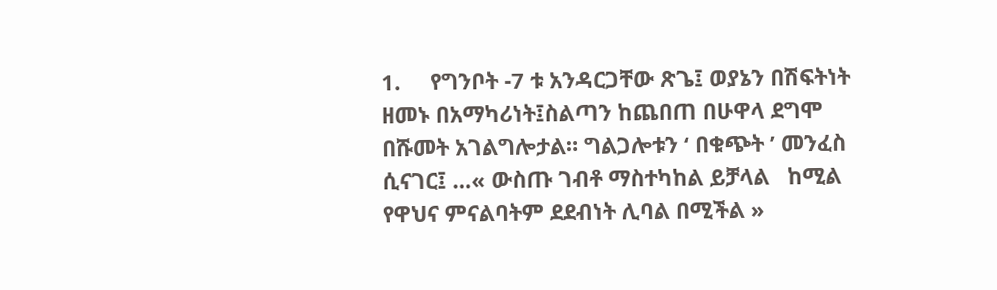1.     የግንቦት -7 ቱ አንዳርጋቸው ጽጌ፤ ወያኔን በሽፍትነት ዘመኑ በአማካሪነት፤ስልጣን ከጨበጠ በሁዋላ ደግሞ በሹመት አገልግሎታል። ግልጋሎቱን ‘ በቁጭት ’ መንፈስ ሲናገር፤ …« ውስጡ ገብቶ ማስተካከል ይቻላል   ከሚል   የዋህና ምናልባትም ደደብነት ሊባል በሚችል »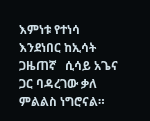እምነቱ የተነሳ እንደነበር ከኢሳት ጋዜጠኛ   ሲሳይ አጌና ጋር ባዳረገው ቃለ ምልልስ ነግሮናል።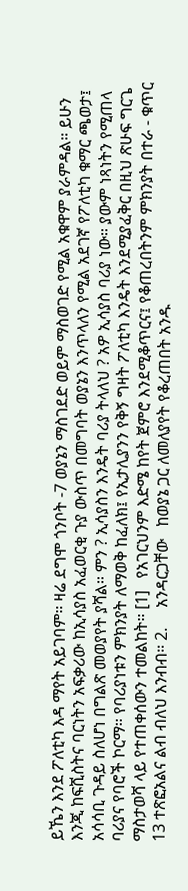ይኼን እንደ ፖለቲካ እዳ ማየት አይገባም። ዛሬ ደግሞ ጎንቦት -7 ወያኔን ማስገደድ ወይም ማስወገድ የሚል አቁዋም ያራምዳል። ይሁን እንጂ ከፍሺስትና ባርነትን አፍቃሪው ከኢሳያስ አፈወርቂ ጉያ ውስጥ በመግባት ወያኔን እንጥላለን የሚል አደገኛ የፖለቲካ ቁማር ጫወታ፤ አሳሳቢ ጉዳይ ስለሆነ በግልጽ መወያየት ያሻል። ምን ? ኢሳያስን እንዴት ባሪያ ትላለህ ? አዎ ኢሳያስ ባሪያ ነው። ያውም ነጻነትን የሚጠላ ባሪያና የባሮች ኮርማ። የባሪያነቱን ምክንያት ለማወቅ ከፈለክ፤ የኢታሊያንን የቅኝ ግዛት ፖለቲካ እንዴት እንደሚያፈቅር በዚህ ጽሁፍ ግርጌ ማስታወሻ ላይ የተጠቀሰውን ተመልከት። [1]   የአገርህንም እድሜ ከየት ጀምሮ እንደሚቆጥርና፤ የቆጠረበትንም ምክንያት በተራ - ቁጥር 13 ተጽፎአልና ልብ ብለህ እንብብ። 2.     አንዳርጋቸው   ከወያኔ ጋር ለመለያየት የቆረጠበት አንዱ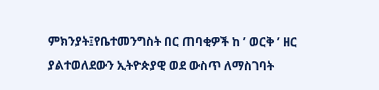ምክንያት፤የቤተመንግስት በር ጠባቂዎች ከ ’ ወርቅ ’ ዘር ያልተወለደውን ኢትዮጵያዊ ወደ ውስጥ ለማስገባት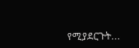የሚያደርጉት...